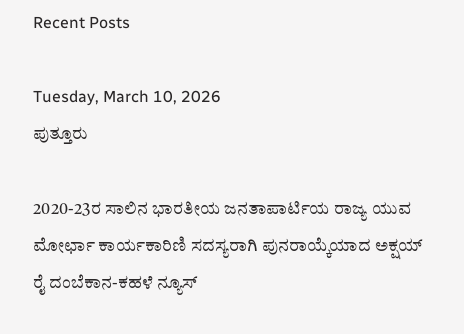Recent Posts

Tuesday, March 10, 2026
ಪುತ್ತೂರು

2020-23ರ ಸಾಲಿನ ಭಾರತೀಯ ಜನತಾಪಾರ್ಟಿಯ ರಾಜ್ಯ ಯುವ ಮೋರ್ಛಾ ಕಾರ್ಯಕಾರಿಣಿ ಸದಸ್ಯರಾಗಿ ಪುನರಾಯ್ಕೆಯಾದ ಅಕ್ಷಯ್ ರೈ ದಂಬೆಕಾನ-ಕಹಳೆ ನ್ಯೂಸ್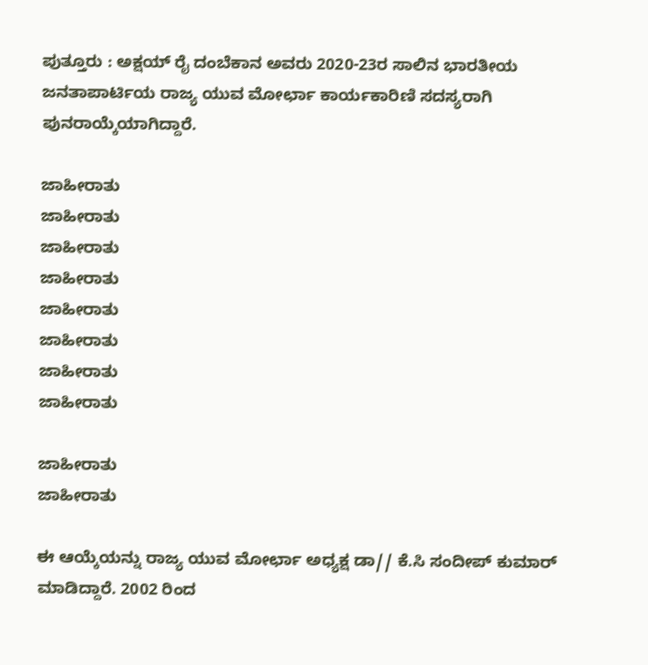ಪುತ್ತೂರು : ಅಕ್ಷಯ್ ರೈ ದಂಬೆಕಾನ ಅವರು 2020-23ರ ಸಾಲಿನ ಭಾರತೀಯ ಜನತಾಪಾರ್ಟಿಯ ರಾಜ್ಯ ಯುವ ಮೋರ್ಛಾ ಕಾರ್ಯಕಾರಿಣಿ ಸದಸ್ಯರಾಗಿ ಪುನರಾಯ್ಕೆಯಾಗಿದ್ದಾರೆ.

ಜಾಹೀರಾತು
ಜಾಹೀರಾತು
ಜಾಹೀರಾತು
ಜಾಹೀರಾತು
ಜಾಹೀರಾತು
ಜಾಹೀರಾತು
ಜಾಹೀರಾತು
ಜಾಹೀರಾತು

ಜಾಹೀರಾತು
ಜಾಹೀರಾತು

ಈ ಆಯ್ಕೆಯನ್ನು ರಾಜ್ಯ ಯುವ ಮೋರ್ಛಾ ಅಧ್ಯಕ್ಷ ಡಾ// ಕೆ.ಸಿ ಸಂದೀಪ್ ಕುಮಾರ್ ಮಾಡಿದ್ದಾರೆ. 2002 ರಿಂದ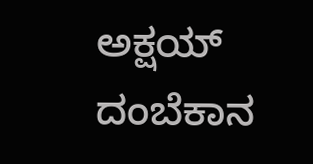ಅಕ್ಷಯ್ ದಂಬೆಕಾನ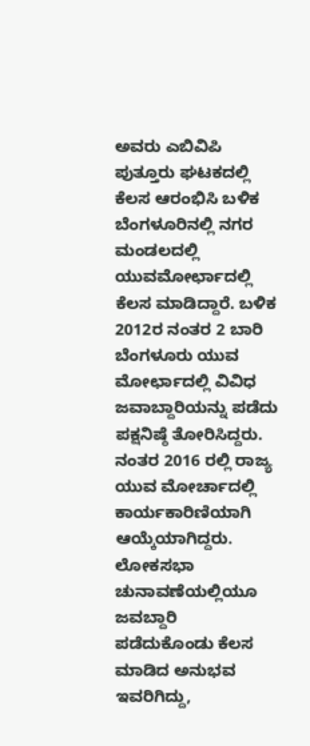ಅವರು ಎಬಿವಿಪಿ ಪುತ್ತೂರು ಘಟಕದಲ್ಲಿ ಕೆಲಸ ಆರಂಭಿಸಿ ಬಳಿಕ ಬೆಂಗಳೂರಿನಲ್ಲಿ ನಗರ ಮಂಡಲದಲ್ಲಿ ಯುವಮೋರ್ಛಾದಲ್ಲಿ ಕೆಲಸ ಮಾಡಿದ್ದಾರೆ. ಬಳಿಕ 2012ರ ನಂತರ 2 ಬಾರಿ ಬೆಂಗಳೂರು ಯುವ ಮೋರ್ಛಾದಲ್ಲಿ ವಿವಿಧ ಜವಾಬ್ದಾರಿಯನ್ನು ಪಡೆದು ಪಕ್ಷನಿಷ್ಠೆ ತೋರಿಸಿದ್ದರು. ನಂತರ 2016 ರಲ್ಲಿ ರಾಜ್ಯ ಯುವ ಮೋರ್ಚಾದಲ್ಲಿ ಕಾರ್ಯಕಾರಿಣಿಯಾಗಿ ಆಯ್ಕೆಯಾಗಿದ್ದರು. ಲೋಕಸಭಾ ಚುನಾವಣೆಯಲ್ಲಿಯೂ ಜವಬ್ದಾರಿ ಪಡೆದುಕೊಂಡು ಕೆಲಸ ಮಾಡಿದ ಅನುಭವ ಇವರಿಗಿದ್ದು,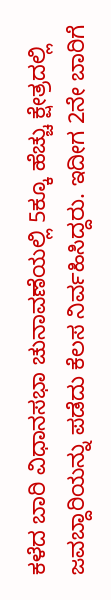ಕಳೆದ ಬಾರಿ ವಿಧಾನಸಭಾ ಚುನಾವಣೆಯಲ್ಲಿ 5ಕ್ಕೂ ಹೆಚ್ಚು ಕ್ಷೇತ್ರದಲ್ಲಿ ಜವಬ್ದಾರಿಯನ್ನು ಪಡೆದು ಕೆಲಸ ನಿರ್ವಹಿಸಿದ್ದರು. ಇದೀಗ 2ನೇ ಬಾರಿಗೆ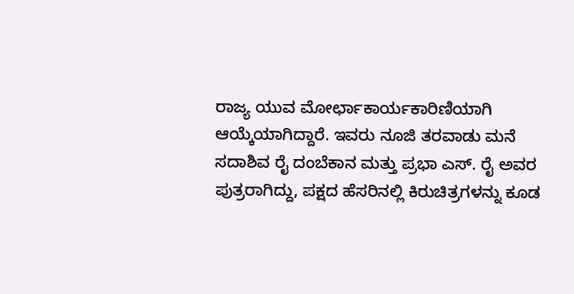ರಾಜ್ಯ ಯುವ ಮೋರ್ಛಾಕಾರ್ಯಕಾರಿಣಿಯಾಗಿ ಆಯ್ಕೆಯಾಗಿದ್ದಾರೆ. ಇವರು ನೂಜಿ ತರವಾಡು ಮನೆ ಸದಾಶಿವ ರೈ ದಂಬೆಕಾನ ಮತ್ತು ಪ್ರಭಾ ಎಸ್. ರೈ ಅವರ ಪುತ್ರರಾಗಿದ್ದು, ಪಕ್ಷದ ಹೆಸರಿನಲ್ಲಿ ಕಿರುಚಿತ್ರಗಳನ್ನು ಕೂಡ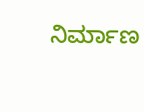ನಿರ್ಮಾಣ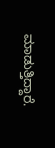ಮಾಡುತ್ತಿದ್ದಾರೆ.